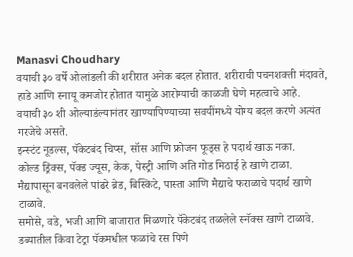Manasvi Choudhary
वयाची ३० वर्षे ओलांडली की शरीरात अनेक बदल होतात. शरीराची पचनशक्ती मंदावते, हाडे आणि स्नायू कमजोर होतात यामुळे आरोग्याची काळजी घेणे महत्वाचे आहे.
वयाची ३० शी ओल्याडंल्यानंतर खाण्यापिण्याच्या सवयींमध्ये योग्य बदल करणे अत्यंत गरजेचे असते.
इन्स्टंट नूडल्स, पॅकेटबंद चिप्स, सॉस आणि फ्रोजन फूड्स हे पदार्थ खाऊ नका.
कोल्ड ड्रिंक्स, पॅक्ड ज्यूस, केक, पेस्ट्री आणि अति गोड मिठाई हे खाणे टाळा.
मैद्यापासून बनवलेले पांढरे ब्रेड, बिस्किटे, पास्ता आणि मैद्याचे फराळाचे पदार्थ खाणे टाळावे.
समोसे, वडे, भजी आणि बाजारात मिळणारे पॅकेटबंद तळलेले स्नॅक्स खाणे टाळावे.
डब्यातील किंवा टेट्रा पॅकमधील फळांचे रस पिणे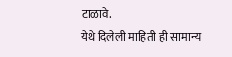टाळावे.
येथे दिलेली माहिती ही सामान्य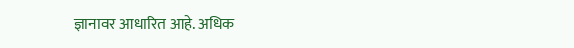ज्ञानावर आधारित आहे. अधिक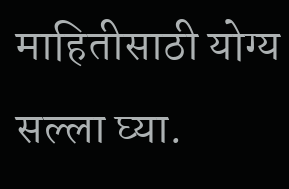माहितीसाठी योग्य सल्ला घ्या.